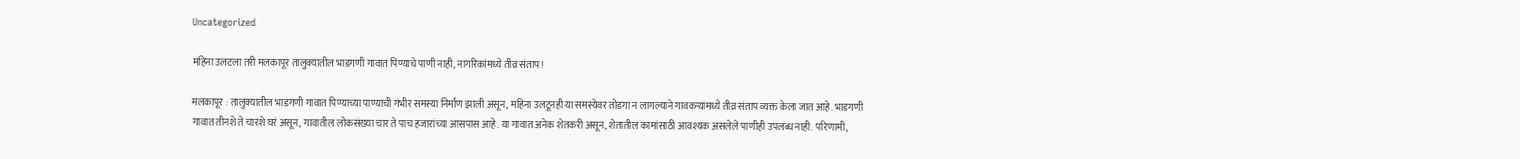Uncategorized

महिना उलटला तरी मलकापूर तालुक्यातील भाडगणी गावात पिण्याचे पाणी नाही, नागरिकांमध्ये तीव्र संताप!

मलकापूर : तालुक्यातील भाडगणी गावात पिण्याच्या पाण्याची गंभीर समस्या निर्माण झाली असून, महिना उलटूनही या समस्येवर तोडगा न लागल्याने गावकऱ्यांमध्ये तीव्र संताप व्यक्त केला जात आहे. भाडगणी गावात तीनशे ते चारशे घरं असून, गावातील लोकसंख्या चार ते पाच हजारांच्या आसपास आहे. या गावात अनेक शेतकरी असून, शेतातील कामांसाठी आवश्यक असलेले पाणीही उपलब्ध नाही. परिणामी,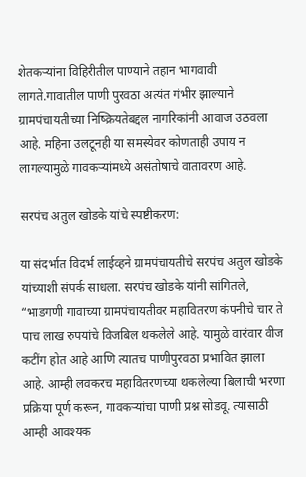शेतकऱ्यांना विहिरीतील पाण्याने तहान भागवावी लागते.गावातील पाणी पुरवठा अत्यंत गंभीर झाल्याने ग्रामपंचायतीच्या निष्क्रियतेबद्दल नागरिकांनी आवाज उठवला आहे. महिना उलटूनही या समस्येवर कोणताही उपाय न लागल्यामुळे गावकऱ्यांमध्ये असंतोषाचे वातावरण आहे.

सरपंच अतुल खोडके यांचे स्पष्टीकरण:

या संदर्भात विदर्भ लाईव्हने ग्रामपंचायतीचे सरपंच अतुल खोडके यांच्याशी संपर्क साधला. सरपंच खोडके यांनी सांगितले, “भाडगणी गावाच्या ग्रामपंचायतीवर महावितरण कंपनीचे चार ते पाच लाख रुपयांचे विजबिल थकलेले आहे. यामुळे वारंवार वीज कटींग होत आहे आणि त्यातच पाणीपुरवठा प्रभावित झाला आहे. आम्ही लवकरच महावितरणच्या थकलेल्या बिलाची भरणा प्रक्रिया पूर्ण करून, गावकऱ्यांचा पाणी प्रश्न सोडवू. त्यासाठी आम्ही आवश्यक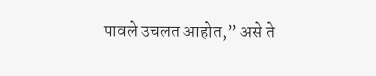पावले उचलत आहोत,” असे ते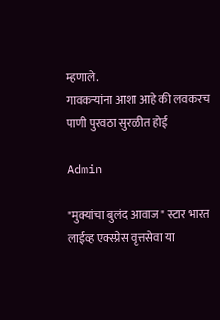म्हणाले.
गावकऱ्यांना आशा आहे की लवकरच पाणी पुरवठा सुरळीत होई

Admin

"मुक्यांचा बुलंद आवाज" स्टार भारत लाईव्ह एक्स्प्रेस वृत्तसेवा या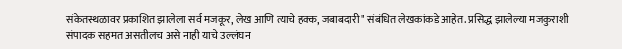संकेतस्थळावर प्रकाशित झालेला सर्व मजकूर, लेख आणि त्याचे हक्क, जबाबदारी" संबंधित लेखकांकडे आहेत. प्रसिद्ध झालेल्या मजकुराशी संपादक सहमत असतीलच असे नाही याचे उल्लंघन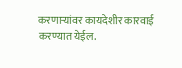करणाऱ्यांवर कायदेशीर कारवाई करण्यात येईल.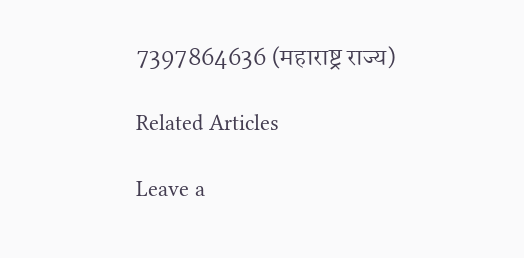7397864636 (महाराष्ट्र राज्य)

Related Articles

Leave a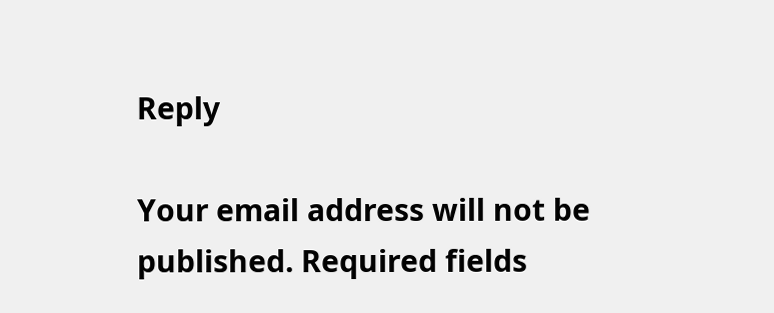Reply

Your email address will not be published. Required fields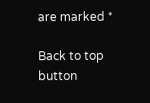are marked *

Back to top button